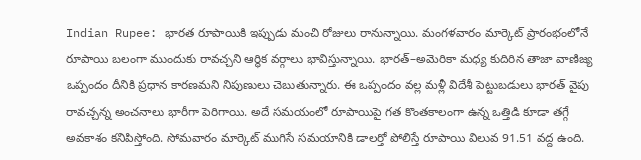Indian Rupee: భారత రూపాయికి ఇప్పుడు మంచి రోజులు రానున్నాయి. మంగళవారం మార్కెట్ ప్రారంభంలోనే రూపాయి బలంగా ముందుకు రావచ్చని ఆర్థిక వర్గాలు భావిస్తున్నాయి. భారత్–అమెరికా మధ్య కుదిరిన తాజా వాణిజ్య ఒప్పందం దీనికి ప్రధాన కారణమని నిపుణులు చెబుతున్నారు. ఈ ఒప్పందం వల్ల మళ్లీ విదేశీ పెట్టుబడులు భారత్ వైపు రావచ్చన్న అంచనాలు భారీగా పెరిగాయి. అదే సమయంలో రూపాయిపై గత కొంతకాలంగా ఉన్న ఒత్తిడి కూడా తగ్గే అవకాశం కనిపిస్తోంది. సోమవారం మార్కెట్ ముగిసే సమయానికి డాలర్తో పోలిస్తే రూపాయి విలువ 91.51 వద్ద ఉంది.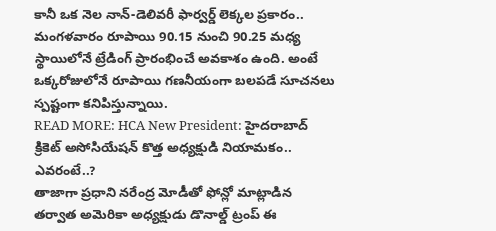కానీ ఒక నెల నాన్-డెలివరీ ఫార్వర్డ్ లెక్కల ప్రకారం.. మంగళవారం రూపాయి 90.15 నుంచి 90.25 మధ్య స్థాయిలోనే ట్రేడింగ్ ప్రారంభించే అవకాశం ఉంది. అంటే ఒక్కరోజులోనే రూపాయి గణనీయంగా బలపడే సూచనలు స్పష్టంగా కనిపిస్తున్నాయి.
READ MORE: HCA New President: హైదరాబాద్ క్రికెట్ అసోసియేషన్ కొత్త అధ్యక్షుడి నియామకం.. ఎవరంటే..?
తాజాగా ప్రధాని నరేంద్ర మోడీతో ఫోన్లో మాట్లాడిన తర్వాత అమెరికా అధ్యక్షుడు డొనాల్డ్ ట్రంప్ ఈ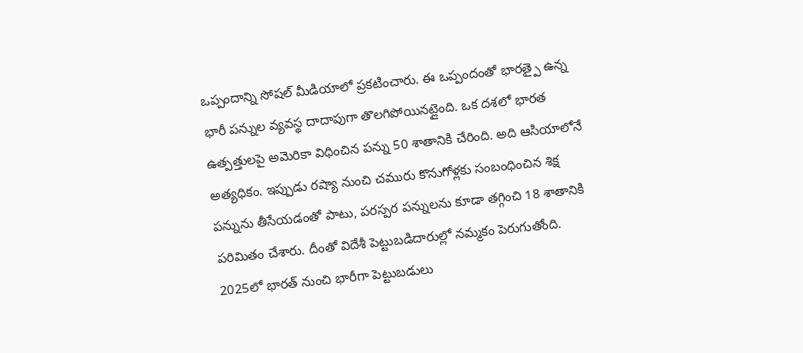ఒప్పందాన్ని సోషల్ మీడియాలో ప్రకటించారు. ఈ ఒప్పందంతో భారత్పై ఉన్న భారీ పన్నుల వ్యవస్థ దాదాపుగా తొలగిపోయినట్లైంది. ఒక దశలో భారత ఉత్పత్తులపై అమెరికా విధించిన పన్ను 50 శాతానికి చేరింది. అది ఆసియాలోనే అత్యధికం. ఇప్పుడు రష్యా నుంచి చమురు కొనుగోళ్లకు సంబంధించిన శిక్ష పన్నును తీసేయడంతో పాటు, పరస్పర పన్నులను కూడా తగ్గించి 18 శాతానికి పరిమితం చేశారు. దీంతో విదేశీ పెట్టుబడిదారుల్లో నమ్మకం పెరుగుతోంది. 2025లో భారత్ నుంచి భారీగా పెట్టుబడులు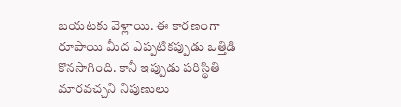బయటకు వెళ్లాయి. ఈ కారణంగా రూపాయి మీద ఎప్పటికప్పుడు ఒత్తిడి కొనసాగింది. కానీ ఇప్పుడు పరిస్థితి మారవచ్చని నిపుణులు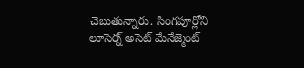చెబుతున్నారు. సింగపూర్లోని లూసెర్న్ అసెట్ మేనేజ్మెంట్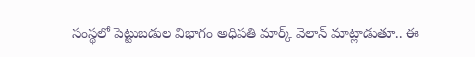సంస్థలో పెట్టుబడుల విభాగం అధిపతి మార్క్ వెలాన్ మాట్లాడుతూ.. ఈ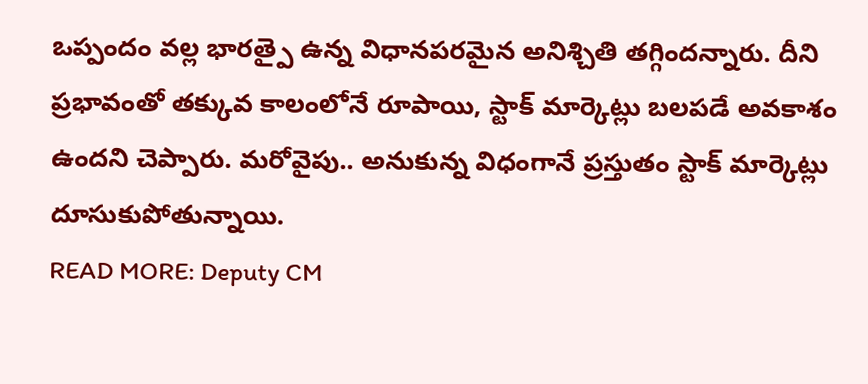ఒప్పందం వల్ల భారత్పై ఉన్న విధానపరమైన అనిశ్చితి తగ్గిందన్నారు. దీని ప్రభావంతో తక్కువ కాలంలోనే రూపాయి, స్టాక్ మార్కెట్లు బలపడే అవకాశం ఉందని చెప్పారు. మరోవైపు.. అనుకున్న విధంగానే ప్రస్తుతం స్టాక్ మార్కెట్లు దూసుకుపోతున్నాయి.
READ MORE: Deputy CM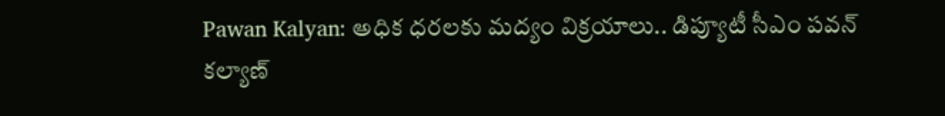Pawan Kalyan: అధిక ధరలకు మద్యం విక్రయాలు.. డిప్యూటీ సీఎం పవన్ కల్యాణ్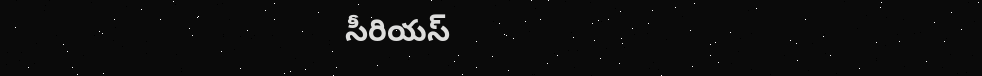సీరియస్